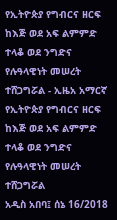የኢትዮጵያ የግብርና ዘርፍ ከእጅ ወደ አፍ ልምምድ ተላቆ ወደ ንግድና የሉዓላዊነት መሠረት ተሸጋግሯል - ኢዜአ አማርኛ
የኢትዮጵያ የግብርና ዘርፍ ከእጅ ወደ አፍ ልምምድ ተላቆ ወደ ንግድና የሉዓላዊነት መሠረት ተሸጋግሯል
አዲስ አበባ፤ ሰኔ 16/2018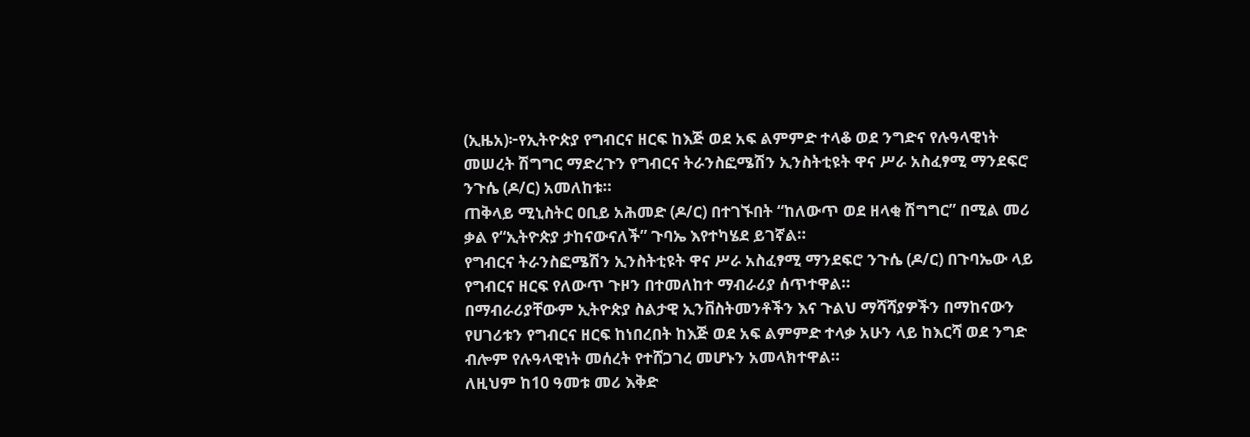(ኢዜአ)፦የኢትዮጵያ የግብርና ዘርፍ ከእጅ ወደ አፍ ልምምድ ተላቆ ወደ ንግድና የሉዓላዊነት መሠረት ሽግግር ማድረጉን የግብርና ትራንስፎሜሽን ኢንስትቲዩት ዋና ሥራ አስፈፃሚ ማንደፍሮ ንጉሴ (ዶ/ር) አመለከቱ።
ጠቅላይ ሚኒስትር ዐቢይ አሕመድ (ዶ/ር) በተገኙበት “ከለውጥ ወደ ዘላቂ ሽግግር” በሚል መሪ ቃል የ“ኢትዮጵያ ታከናውናለች” ጉባኤ እየተካሄደ ይገኛል።
የግብርና ትራንስፎሜሽን ኢንስትቲዩት ዋና ሥራ አስፈፃሚ ማንደፍሮ ንጉሴ (ዶ/ር) በጉባኤው ላይ የግብርና ዘርፍ የለውጥ ጉዞን በተመለከተ ማብራሪያ ሰጥተዋል።
በማብራሪያቸውም ኢትዮጵያ ስልታዊ ኢንቨስትመንቶችን እና ጉልህ ማሻሻያዎችን በማከናውን የሀገሪቱን የግብርና ዘርፍ ከነበረበት ከእጅ ወደ አፍ ልምምድ ተላቃ አሁን ላይ ከእርሻ ወደ ንግድ ብሎም የሉዓላዊነት መሰረት የተሸጋገረ መሆኑን አመላክተዋል።
ለዚህም ከ10 ዓመቱ መሪ እቅድ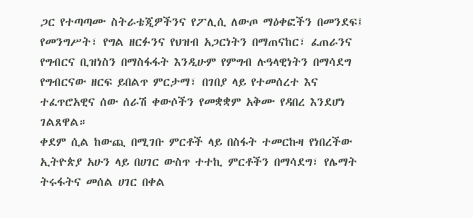ጋር የተጣጣሙ ስትራቴጂዎችንና የፖሊሲ ለውጦ ማዕቀፎችን በመንደፍ፤ የመንግሥት፣ የግል ዘርፉንና የህዝብ አጋርነትን በማጠናከር፣ ፈጠራንና የግብርና ቢዝነስን በማስፋፋት እንዲሁም የምግብ ሉዓላዊነትን በማሳደግ የግብርናው ዘርፍ ይበልጥ ምርታማ፣ በገበያ ላይ የተመሰረተ እና ተፈጥሮአዊና ሰው ሰራሽ ቀውሶችን የመቋቋም አቅሙ የዳበረ እንደሆነ ገልጸዋል።
ቀደም ሲል ከውጪ በሚገቡ ምርቶች ላይ በስፋት ተመርኩዛ የነበረችው ኢትዮጵያ አሁን ላይ በሀገር ውስጥ ተተኪ ምርቶችን በማሳደግ፣ የሌማት ትሩፋትና መሰል ሀገር በቀል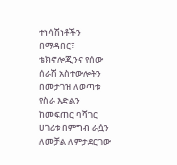ተነሳሽነቶችን በማዳበር፣ ቴክኖሎጂንና የሰው ሰራሽ አስተውሎትን በመታገዝ ለወጣቱ የስራ እድልን ከመፍጠር ባሻገር ሀገሪቱ በምግብ ራሷን ለመቻል ለምታደርገው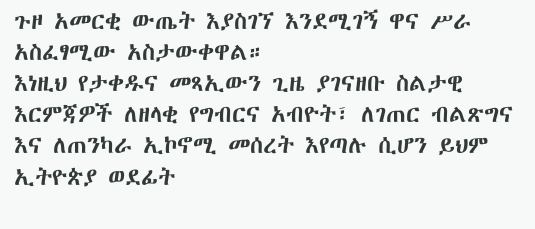ጉዞ አመርቂ ውጤት እያስገኘ እንደሚገኝ ዋና ሥራ አስፈፃሚው አስታውቀዋል።
እነዚህ የታቀዱና መጻኢውን ጊዜ ያገናዘቡ ስልታዊ እርምጃዎች ለዘላቂ የግብርና አብዮት፣ ለገጠር ብልጽግና እና ለጠንካራ ኢኮኖሚ መሰረት እየጣሉ ሲሆን ይህም ኢትዮጵያ ወደፊት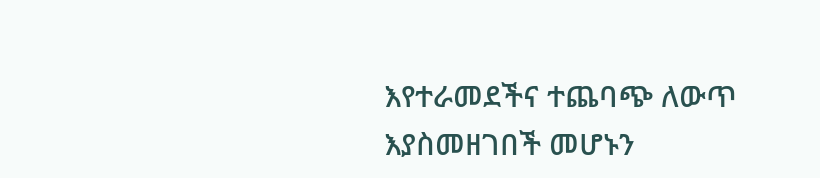እየተራመደችና ተጨባጭ ለውጥ እያስመዘገበች መሆኑን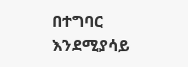በተግባር እንደሚያሳይ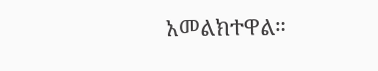አመልክተዋል።